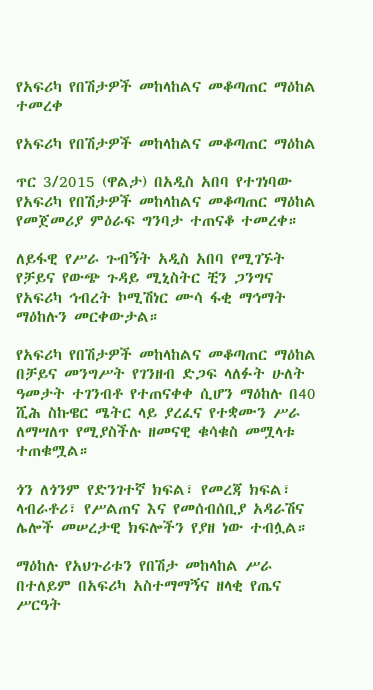የአፍሪካ የበሽታዎች መከላከልና መቆጣጠር ማዕከል ተመረቀ

የአፍሪካ የበሽታዎች መከላከልና መቆጣጠር ማዕከል

ጥር 3/2015 (ዋልታ) በአዲስ አበባ የተገነባው የአፍሪካ የበሽታዎች መከላከልና መቆጣጠር ማዕከል የመጀመሪያ ምዕራፍ ግንባታ ተጠናቆ ተመረቀ።

ለይፋዊ የሥራ ጉብኝት አዲስ አበባ የሚገኙት የቻይና የውጭ ጉዳይ ሚኒስትር ቺን ጋንግና የአፍሪካ ኅብረት ኮሚሽነር ሙሳ ፋቂ ማኅማት ማዕከሉን መርቀውታል።

የአፍሪካ የበሽታዎች መከላከልና መቆጣጠር ማዕከል በቻይና መንግሥት የገንዘብ ድጋፍ ላለፉት ሁለት ዓመታት ተገንብቶ የተጠናቀቀ ሲሆን ማዕከሉ በ40 ሺሕ ስኩዌር ሜትር ላይ ያረፈና የተቋሙን ሥራ ለማሣለጥ የሚያስችሉ ዘመናዊ ቁሳቁስ መሟላቱ ተጠቁሟል።

ጎን ለጎንም የድንገተኛ ክፍል፣ የመረጃ ክፍል፣ ላብራቶሪ፣ የሥልጠና እና የመሰብሰቢያ አዳራሽና ሌሎች መሠረታዊ ክፍሎችን የያዘ ነው ተብሏል።

ማዕከሉ የአህጉሪቱን የበሽታ መከላከል ሥራ በተለይም በአፍሪካ አስተማማኝና ዘላቂ የጤና ሥርዓት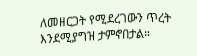ለመዘርጋት የሚደረገውን ጥረት እንደሚያግዝ ታምኖበታል።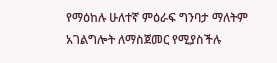የማዕከሉ ሁለተኛ ምዕራፍ ግንባታ ማለትም አገልግሎት ለማስጀመር የሚያስችሉ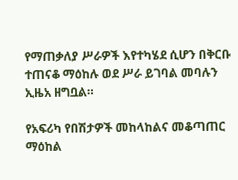የማጠቃለያ ሥራዎች እየተካሄደ ሲሆን በቅርቡ ተጠናቆ ማዕከሉ ወደ ሥራ ይገባል መባሉን ኢዜአ ዘግቧል።

የአፍሪካ የበሽታዎች መከላከልና መቆጣጠር ማዕከል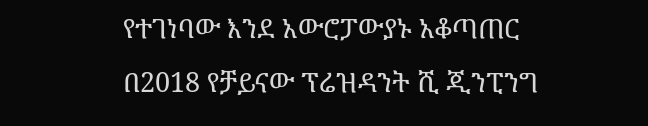የተገነባው እንደ አውሮፓውያኑ አቆጣጠር በ2018 የቻይናው ፕሬዝዳንት ሺ ጂንፒንግ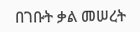በገቡት ቃል መሠረት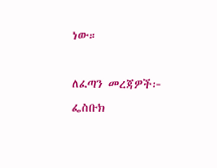ነው።

ለፈጣን መረጃዎች፦
ፌስቡክ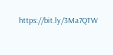https://bit.ly/3Ma7QTW